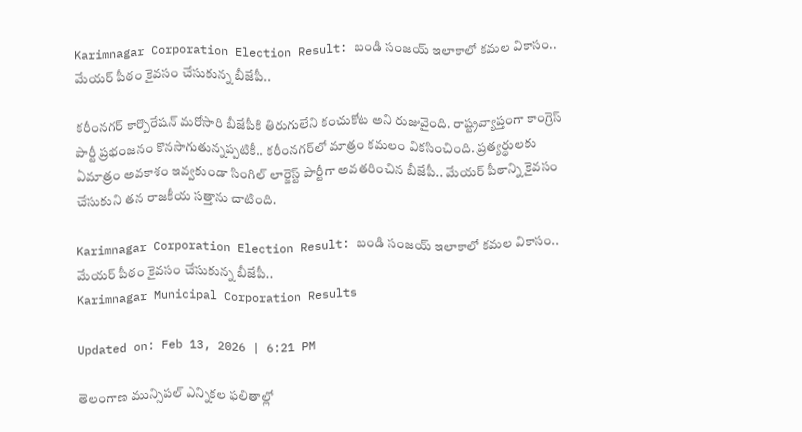Karimnagar Corporation Election Result: బండి సంజయ్ ఇలాకాలో కమల వికాసం.. మేయర్ పీఠం కైవసం చేసుకున్న బీజేపీ..

కరీంనగర్ కార్పొరేషన్ మరోసారి బీజేపీకి తిరుగులేని కంచుకోట అని రుజువైంది. రాష్ట్రవ్యాప్తంగా కాంగ్రెస్ పార్టీ ప్రభంజనం కొనసాగుతున్నప్పటికీ.. కరీంనగర్‌లో మాత్రం కమలం వికసించింది. ప్రత్యర్థులకు ఏమాత్రం అవకాశం ఇవ్వకుండా సింగిల్ లార్జెస్ట్ పార్టీగా అవతరించిన బీజేపీ.. మేయర్ పీఠాన్ని కైవసం చేసుకుని తన రాజకీయ సత్తాను చాటింది.

Karimnagar Corporation Election Result: బండి సంజయ్ ఇలాకాలో కమల వికాసం.. మేయర్ పీఠం కైవసం చేసుకున్న బీజేపీ..
Karimnagar Municipal Corporation Results

Updated on: Feb 13, 2026 | 6:21 PM

తెలంగాణ మున్సిపల్ ఎన్నికల ఫలితాల్లో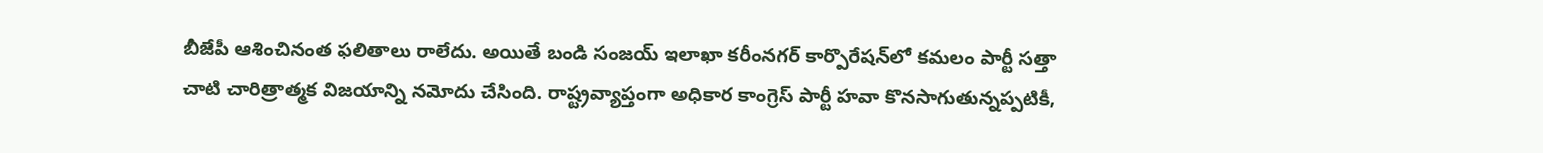బీజేపీ ఆశించినంత ఫలితాలు రాలేదు. అయితే బండి సంజయ్ ఇలాఖా కరీంనగర్ కార్పొరేషన్‌లో కమలం పార్టీ సత్తా చాటి చారిత్రాత్మక విజయాన్ని నమోదు చేసింది. రాష్ట్రవ్యాప్తంగా అధికార కాంగ్రెస్ పార్టీ హవా కొనసాగుతున్నప్పటికీ,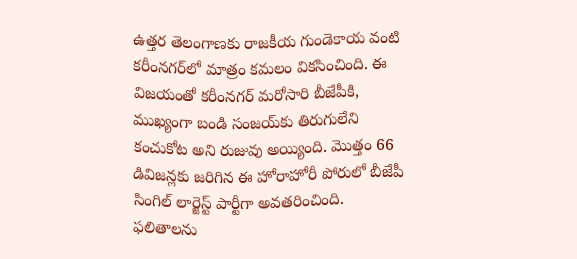ఉత్తర తెలంగాణకు రాజకీయ గుండెకాయ వంటి కరీంనగర్‌లో మాత్రం కమలం వికసించింది. ఈ విజయంతో కరీంనగర్ మరోసారి బీజేపీకి, ముఖ్యంగా బండి సంజయ్‌కు తిరుగులేని కంచుకోట అని రుజువు అయ్యింది. మొత్తం 66 డివిజన్లకు జరిగిన ఈ హోరాహోరీ పోరులో బీజేపీ సింగిల్ లార్జెస్ట్ పార్టీగా అవతరించింది. ఫలితాలను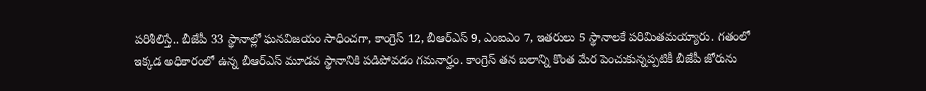పరిశీలిస్తే.. బీజేపీ 33 స్థానాల్లో ఘనవిజయం సాధించగా, కాంగ్రెస్ 12, బీఆర్ఎస్ 9, ఎంఐఎం 7, ఇతరులు 5 స్థానాలకే పరిమితమయ్యారు. గతంలో ఇక్కడ అధికారంలో ఉన్న బీఆర్ఎస్ మూడవ స్థానానికి పడిపోవడం గమనార్హం. కాంగ్రెస్ తన బలాన్ని కొంత మేర పెంచుకున్నప్పటికీ బీజేపీ జోరును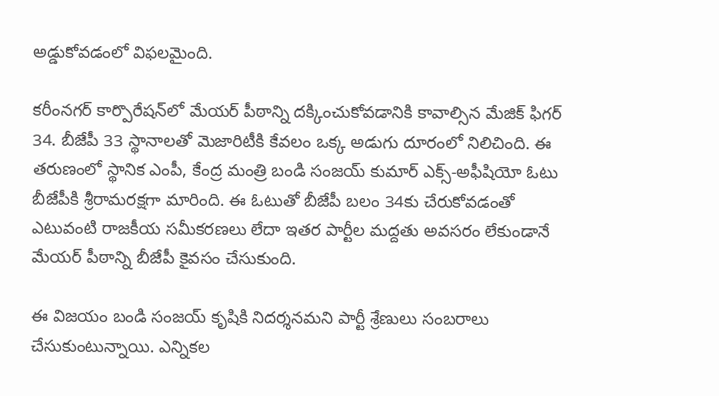అడ్డుకోవడంలో విఫలమైంది.

కరీంనగర్ కార్పొరేషన్‌లో మేయర్ పీఠాన్ని దక్కించుకోవడానికి కావాల్సిన మేజిక్ ఫిగర్ 34. బీజేపీ 33 స్థానాలతో మెజారిటీకి కేవలం ఒక్క అడుగు దూరంలో నిలిచింది. ఈ తరుణంలో స్థానిక ఎంపీ, కేంద్ర మంత్రి బండి సంజయ్ కుమార్ ఎక్స్-అఫీషియో ఓటు బీజేపీకి శ్రీరామరక్షగా మారింది. ఈ ఓటుతో బీజేపీ బలం 34కు చేరుకోవడంతో ఎటువంటి రాజకీయ సమీకరణలు లేదా ఇతర పార్టీల మద్దతు అవసరం లేకుండానే మేయర్ పీఠాన్ని బీజేపీ కైవసం చేసుకుంది.

ఈ విజయం బండి సంజయ్ కృషికి నిదర్శనమని పార్టీ శ్రేణులు సంబరాలు చేసుకుంటున్నాయి. ఎన్నికల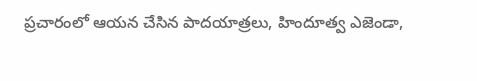ప్రచారంలో ఆయన చేసిన పాదయాత్రలు, హిందూత్వ ఎజెండా,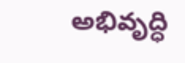అభివృద్ధి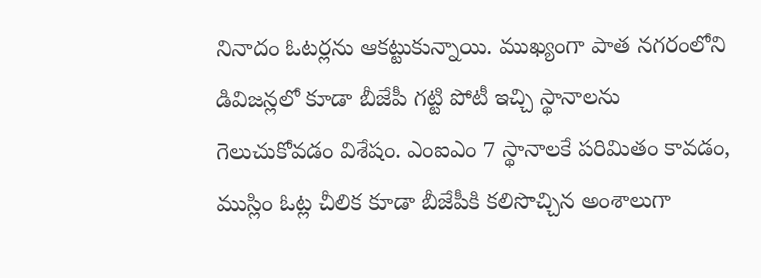నినాదం ఓటర్లను ఆకట్టుకున్నాయి. ముఖ్యంగా పాత నగరంలోని డివిజన్లలో కూడా బీజేపీ గట్టి పోటీ ఇచ్చి స్థానాలను గెలుచుకోవడం విశేషం. ఎంఐఎం 7 స్థానాలకే పరిమితం కావడం, ముస్లిం ఓట్ల చీలిక కూడా బీజేపీకి కలిసొచ్చిన అంశాలుగా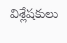విశ్లేషకులు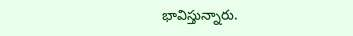భావిస్తున్నారు.